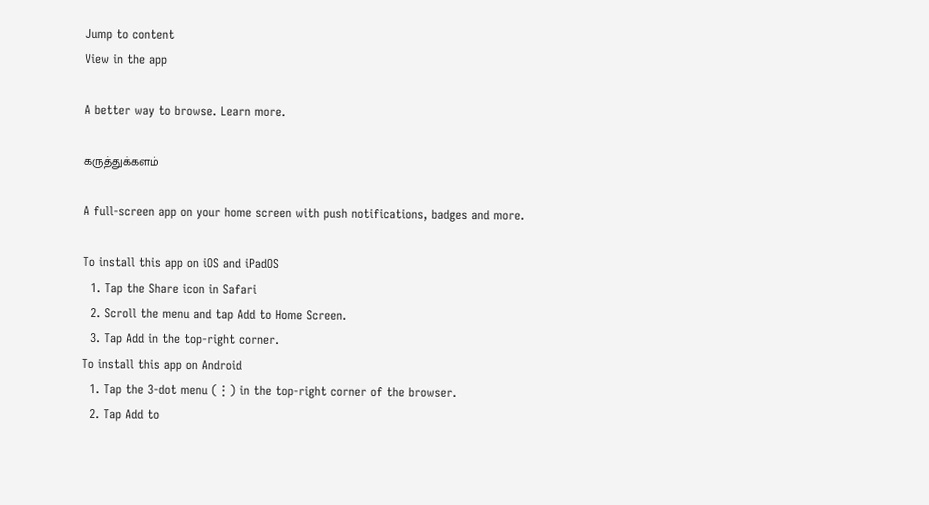Jump to content
View in the app

A better way to browse. Learn more.

கருத்துக்களம்

A full-screen app on your home screen with push notifications, badges and more.

To install this app on iOS and iPadOS
  1. Tap the Share icon in Safari
  2. Scroll the menu and tap Add to Home Screen.
  3. Tap Add in the top-right corner.
To install this app on Android
  1. Tap the 3-dot menu (⋮) in the top-right corner of the browser.
  2. Tap Add to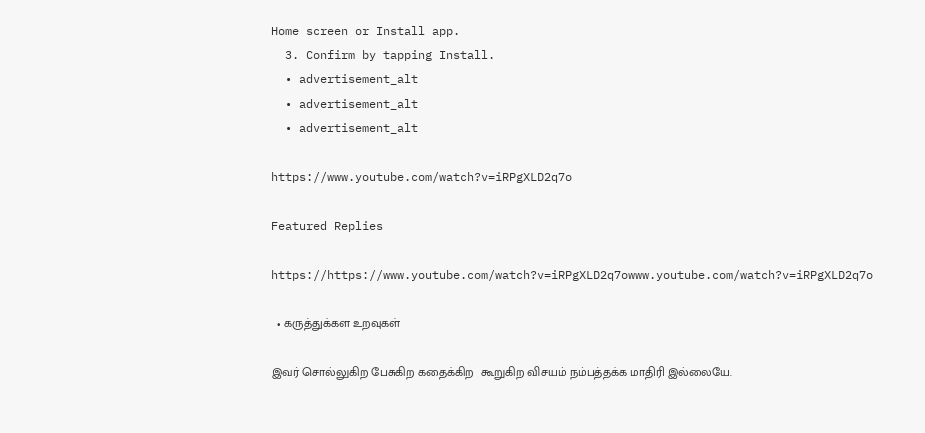Home screen or Install app.
  3. Confirm by tapping Install.
  • advertisement_alt
  • advertisement_alt
  • advertisement_alt

https://www.youtube.com/watch?v=iRPgXLD2q7o

Featured Replies

https://https://www.youtube.com/watch?v=iRPgXLD2q7owww.youtube.com/watch?v=iRPgXLD2q7o

  • கருத்துக்கள உறவுகள்

இவர் சொல்லுகிற பேசுகிற கதைக்கிற  கூறுகிற விசயம் நம்பத்தக்க மாதிரி இல்லையே.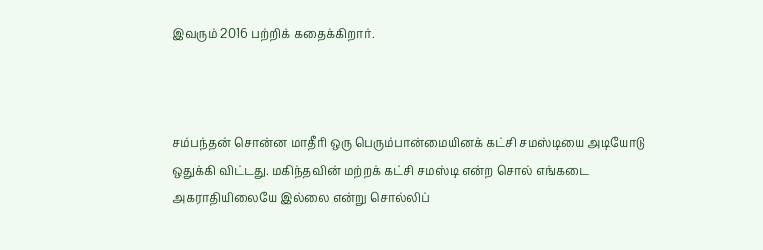இவரும் 2016 பற்றிக் கதைக்கிறார்.



சம்பந்தன் சொன்ன மாதீரி ஒரு பெரும்பான்மையினக் கட்சி சமஸ்டியை அடியோடு ஒதுக்கி விட்டது. மகிந்தவின் மற்றக் கட்சி சமஸ்டி என்ற சொல் எங்கடை அகராதியிலையே இல்லை என்று சொல்லிப்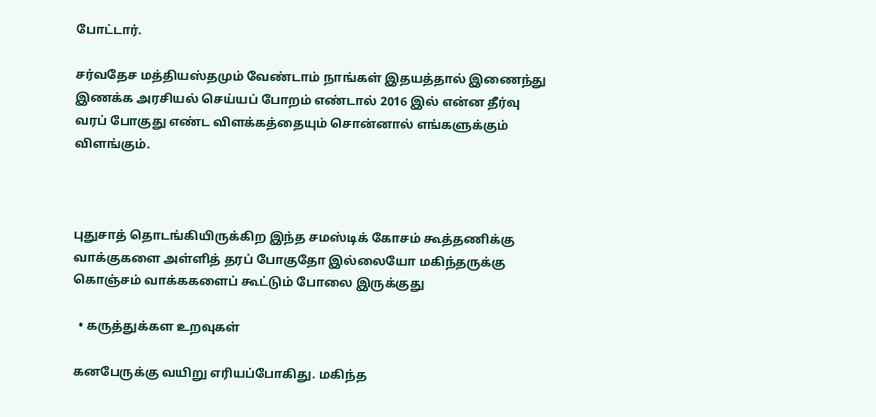போட்டார்.

சர்வதேச மத்தியஸ்தமும் வேண்டாம் நாங்கள் இதயத்தால் இணைந்து இணக்க அரசியல் செய்யப் போறம் எண்டால் 2016 இல் என்ன தீர்வு வரப் போகுது எண்ட விளக்கத்தையும் சொன்னால் எங்களுக்கும் விளங்கும்.



புதுசாத் தொடங்கியிருக்கிற இந்த சமஸ்டிக் கோசம் கூத்தணிக்கு வாக்குகளை அள்ளித் தரப் போகுதோ இல்லையோ மகிந்தருக்கு கொஞ்சம் வாக்ககளைப் கூட்டும் போலை இருக்குது

  • கருத்துக்கள உறவுகள்

கனபேருக்கு வயிறு எரியப்போகிது. மகிந்த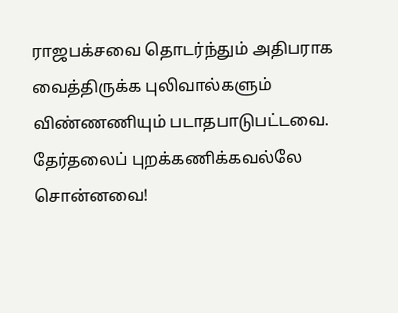ராஜபக்சவை தொடர்ந்தும் அதிபராக வைத்திருக்க புலிவால்களும் விண்ணணியும் படாதபாடுபட்டவை. தேர்தலைப் புறக்கணிக்கவல்லே சொன்னவை!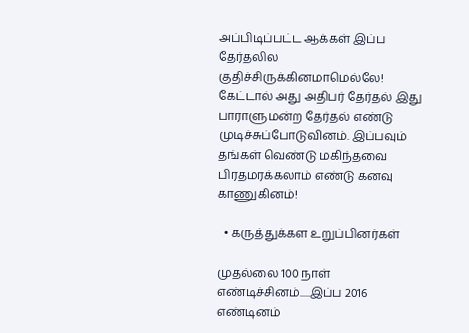அப்பிடிப்பட்ட ஆக்கள் இப்ப தேர்தலில குதிச்சிருக்கினமாமெல்லே! கேட்டால் அது அதிபர் தேர்தல் இது பாராளுமன்ற தேர்தல் எண்டு முடிச்சுப்போடுவினம். இப்பவும் தங்கள் வெண்டு மகிந்தவை பிரதமரக்கலாம் எண்டு கனவு காணுகினம்!

  • கருத்துக்கள உறுப்பினர்கள்

முதல்லை 100 நாள் எண்டிச்சினம்.....இப்ப 2016 எண்டினம்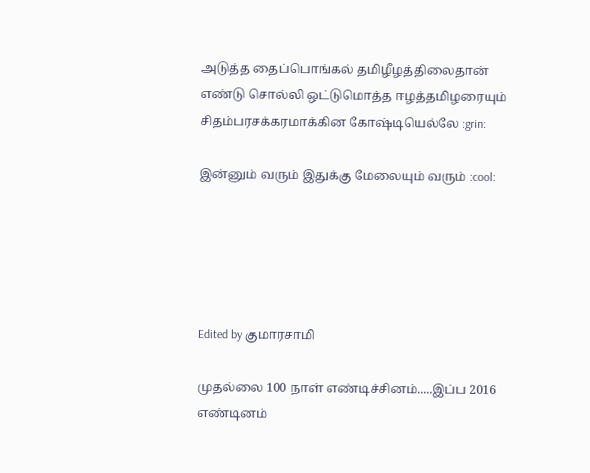அடுத்த தைப்பொங்கல் தமிழீழத்திலைதான் எண்டு சொல்லி ஒட்டுமொத்த ஈழத்தமிழரையும் சிதம்பரசக்கரமாக்கின கோஷ்டியெல்லே :grin:

இன்னும் வரும் இதுக்கு மேலையும் வரும் :cool:





Edited by குமாரசாமி

முதல்லை 100 நாள் எண்டிச்சினம்.....இப்ப 2016 எண்டினம்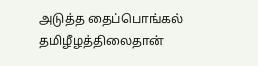அடுத்த தைப்பொங்கல் தமிழீழத்திலைதான்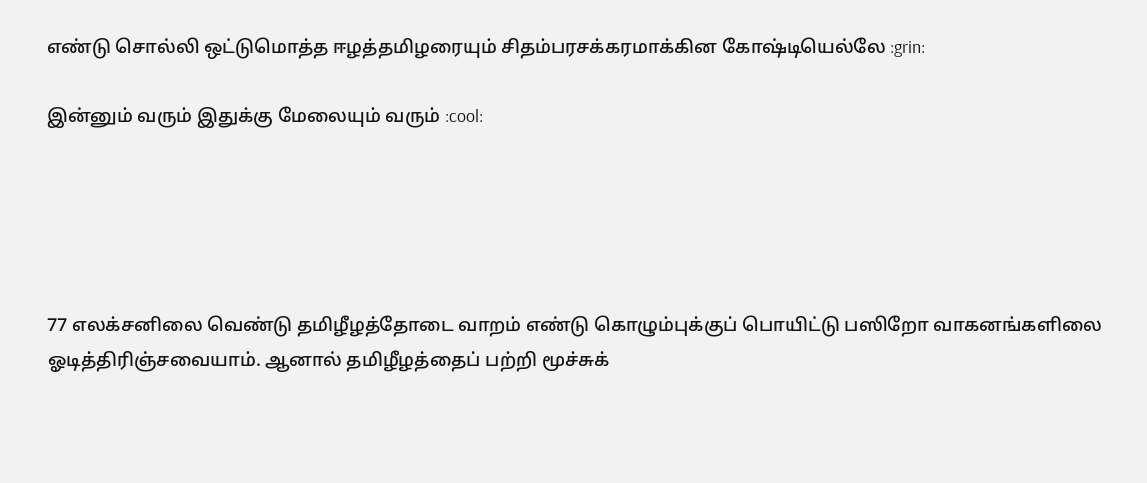எண்டு சொல்லி ஒட்டுமொத்த ஈழத்தமிழரையும் சிதம்பரசக்கரமாக்கின கோஷ்டியெல்லே :grin:

இன்னும் வரும் இதுக்கு மேலையும் வரும் :cool:





77 எலக்சனிலை வெண்டு தமிழீழத்தோடை வாறம் எண்டு கொழும்புக்குப் பொயிட்டு பஸிறோ வாகனங்களிலை ஓடித்திரிஞ்சவையாம். ஆனால் தமிழீழத்தைப் பற்றி மூச்சுக்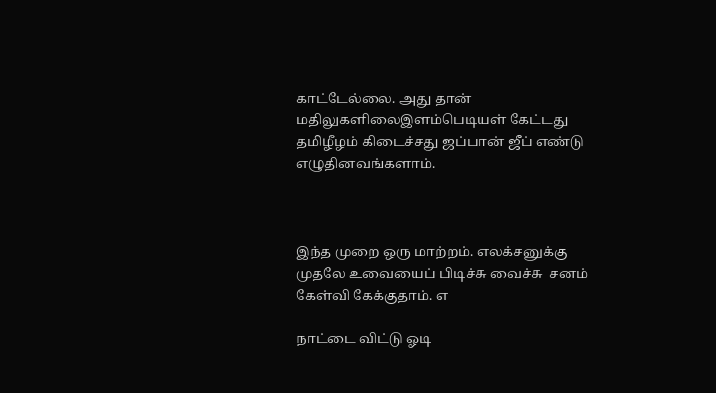காட்டேல்லை. அது தான் மதிலுகளிலைஇளம்பெடியள் கேட்டது தமிழீழம் கிடைச்சது ஜப்பான் ஜீப் எண்டு எழுதினவங்களாம்.



இந்த முறை ஒரு மாற்றம். எலக்சனுக்கு முதலே உவையைப் பிடிச்சு வைச்சு  சனம் கேள்வி கேக்குதாம். எ

நாட்டை விட்டு ஓடி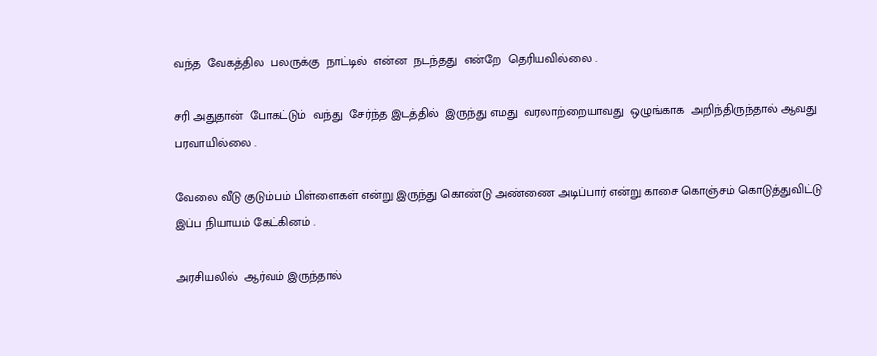வந்த  வேகத்தில  பலருக்கு  நாட்டில்  என்ன  நடந்தது  என்றே  தெரியவில்லை .

சரி அதுதான்  போகட்டும்  வந்து  சேர்ந்த இடத்தில்  இருந்து எமது  வரலாற்றையாவது  ஒழுங்காக  அறிந்திருந்தால் ஆவது பரவாயில்லை .

வேலை வீடு குடும்பம் பிள்ளைகள் என்று இருந்து கொண்டு அண்ணை அடிப்பார் என்று காசை கொஞ்சம் கொடுத்துவிட்டு இப்ப நியாயம் கேட்கினம் .

அரசியலில்  ஆர்வம் இருந்தால்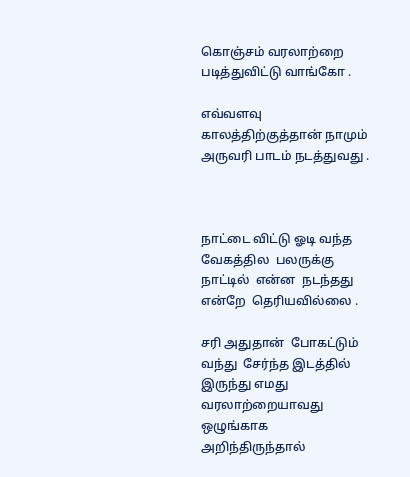கொஞ்சம் வரலாற்றை படித்துவிட்டு வாங்கோ .

எவ்வளவு காலத்திற்குத்தான் நாமும் அருவரி பாடம் நடத்துவது .



நாட்டை விட்டு ஓடி வந்த  வேகத்தில  பலருக்கு  நாட்டில்  என்ன  நடந்தது  என்றே  தெரியவில்லை .

சரி அதுதான்  போகட்டும்  வந்து  சேர்ந்த இடத்தில்  இருந்து எமது  வரலாற்றையாவது  ஒழுங்காக  அறிந்திருந்தால்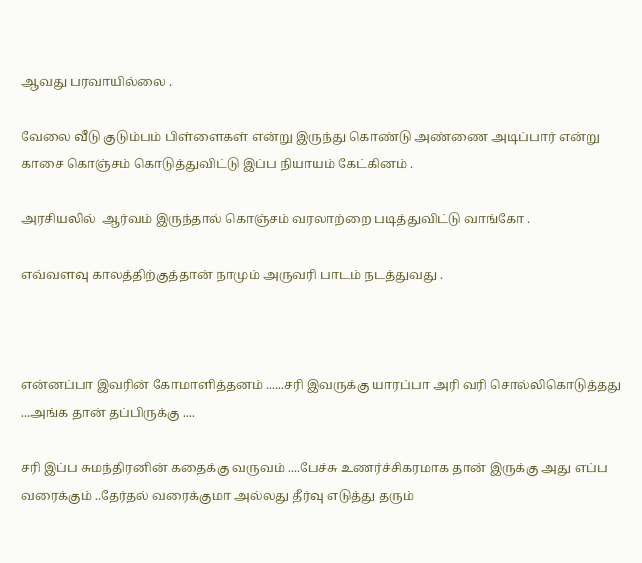ஆவது பரவாயில்லை .

வேலை வீடு குடும்பம் பிள்ளைகள் என்று இருந்து கொண்டு அண்ணை அடிப்பார் என்று காசை கொஞ்சம் கொடுத்துவிட்டு இப்ப நியாயம் கேட்கினம் .

அரசியலில்  ஆர்வம் இருந்தால் கொஞ்சம் வரலாற்றை படித்துவிட்டு வாங்கோ .

எவ்வளவு காலத்திற்குத்தான் நாமும் அருவரி பாடம் நடத்துவது .



என்னப்பா இவரின் கோமாளித்தனம் ......சரி இவருக்கு யாரப்பா அரி வரி சொல்லிகொடுத்தது ...அங்க தான் தப்பிருக்கு ....

சரி இப்ப சுமந்திரனின் கதைக்கு வருவம் ....பேச்சு உணர்ச்சிகரமாக தான் இருக்கு அது எப்ப வரைக்கும் ..தேர்தல் வரைக்குமா அல்லது தீர்வு எடுத்து தரும்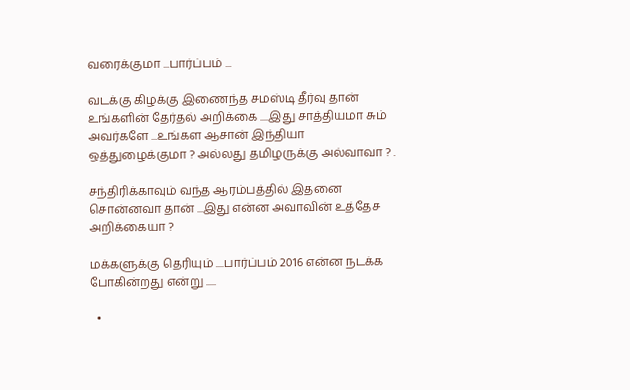வரைக்குமா ...பார்ப்பம் ...

வடக்கு கிழக்கு இணைந்த சமஸ்டி தீர்வு தான் உங்களின் தேர்தல் அறிக்கை ....இது சாத்தியமா சும் அவர்களே ...உங்கள ஆசான் இந்தியா ஒத்துழைக்குமா ? அல்லது தமிழருக்கு அல்வாவா ? .

சந்திரிக்காவும் வந்த ஆரம்பத்தில் இதனை சொன்னவா தான் ...இது என்ன அவாவின் உத்தேச அறிக்கையா ?

மக்களுக்கு தெரியும் ....பார்ப்பம் 2016 என்ன நடக்க போகின்றது என்று .....

  •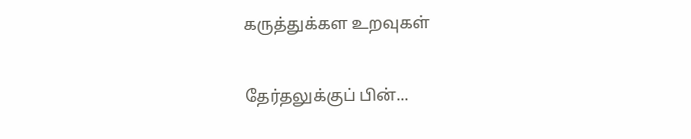கருத்துக்கள உறவுகள்

தேர்தலுக்குப் பின்...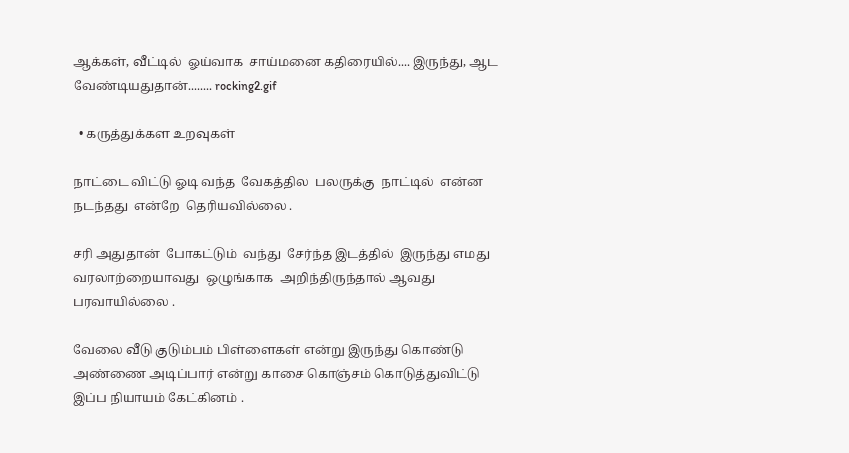ஆக்கள், வீட்டில்  ஓய்வாக  சாய்மனை கதிரையில்.... இருந்து, ஆட வேண்டியதுதான்........ rocking2.gif

  • கருத்துக்கள உறவுகள்

நாட்டை விட்டு ஓடி வந்த  வேகத்தில  பலருக்கு  நாட்டில்  என்ன  நடந்தது  என்றே  தெரியவில்லை .

சரி அதுதான்  போகட்டும்  வந்து  சேர்ந்த இடத்தில்  இருந்து எமது  வரலாற்றையாவது  ஒழுங்காக  அறிந்திருந்தால் ஆவது பரவாயில்லை .

வேலை வீடு குடும்பம் பிள்ளைகள் என்று இருந்து கொண்டு அண்ணை அடிப்பார் என்று காசை கொஞ்சம் கொடுத்துவிட்டு இப்ப நியாயம் கேட்கினம் .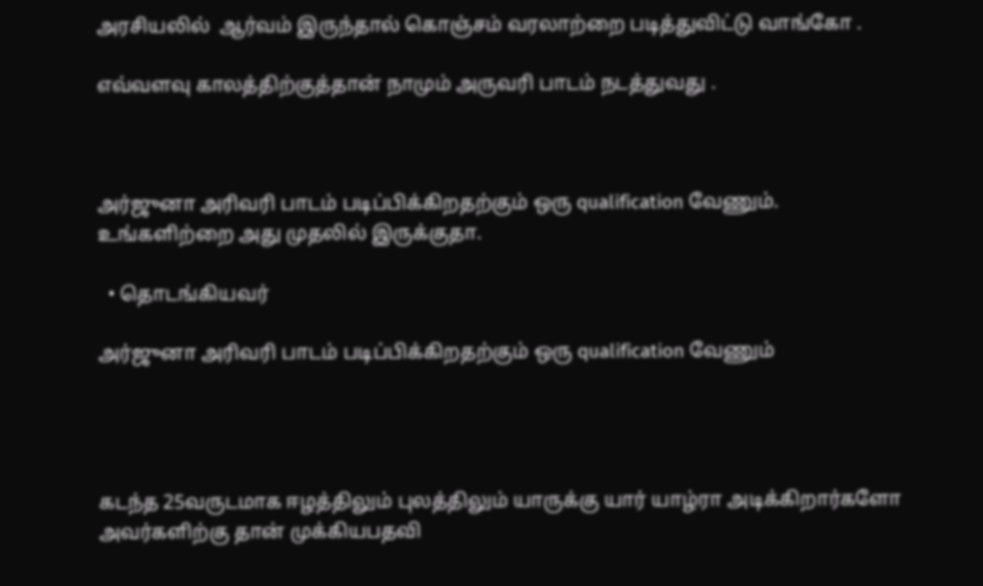அரசியலில்  ஆர்வம் இருந்தால் கொஞ்சம் வரலாற்றை படித்துவிட்டு வாங்கோ .

எவ்வளவு காலத்திற்குத்தான் நாமும் அருவரி பாடம் நடத்துவது .



அர்ஜுனா அரிவரி பாடம் படிப்பிக்கிறதற்கும் ஒரு qualification வேணும். உங்களிற்றை அது முதலில் இருக்குதா.

  • தொடங்கியவர்

அர்ஜுனா அரிவரி பாடம் படிப்பிக்கிறதற்கும் ஒரு qualification வேணும்




கடந்த 25வருடமாக ஈழத்திலும் புலத்திலும் யாருக்கு யார் யாழ்ரா அடிக்கிறார்களோ அவர்களிற்கு தான் முக்கியபதவி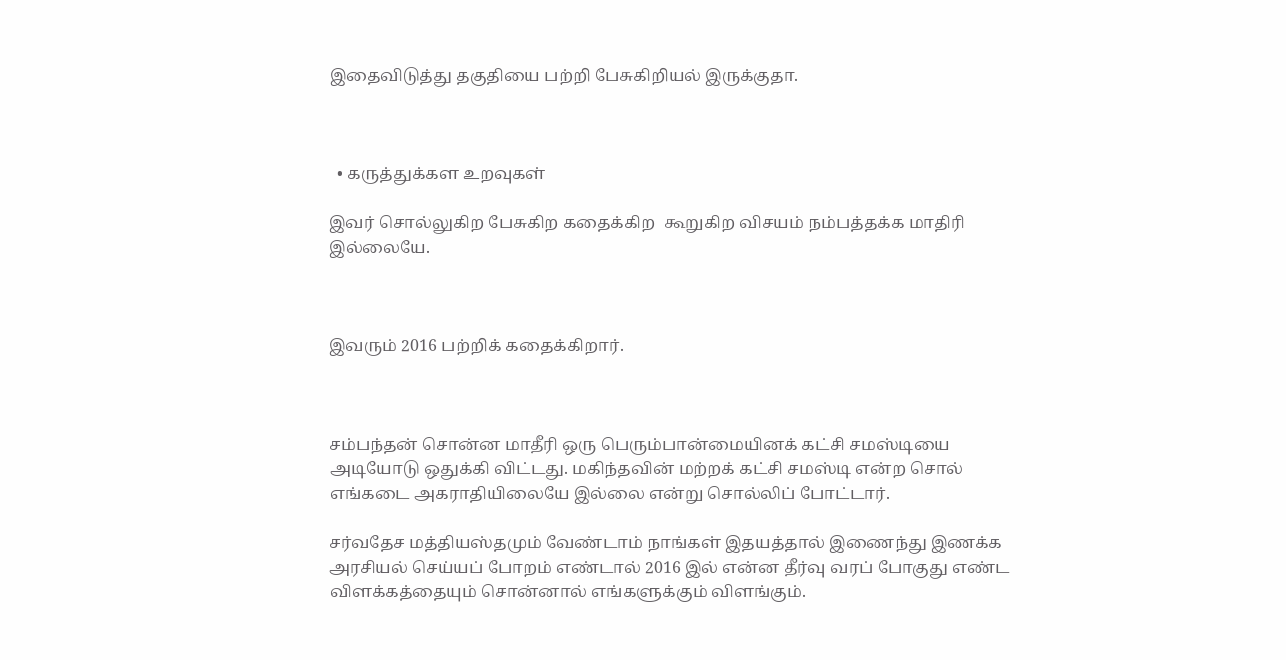இதைவிடுத்து தகுதியை பற்றி பேசுகிறியல் இருக்குதா.



  • கருத்துக்கள உறவுகள்

இவர் சொல்லுகிற பேசுகிற கதைக்கிற  கூறுகிற விசயம் நம்பத்தக்க மாதிரி இல்லையே.



இவரும் 2016 பற்றிக் கதைக்கிறார்.



சம்பந்தன் சொன்ன மாதீரி ஒரு பெரும்பான்மையினக் கட்சி சமஸ்டியை அடியோடு ஒதுக்கி விட்டது. மகிந்தவின் மற்றக் கட்சி சமஸ்டி என்ற சொல் எங்கடை அகராதியிலையே இல்லை என்று சொல்லிப் போட்டார்.

சர்வதேச மத்தியஸ்தமும் வேண்டாம் நாங்கள் இதயத்தால் இணைந்து இணக்க அரசியல் செய்யப் போறம் எண்டால் 2016 இல் என்ன தீர்வு வரப் போகுது எண்ட விளக்கத்தையும் சொன்னால் எங்களுக்கும் விளங்கும்.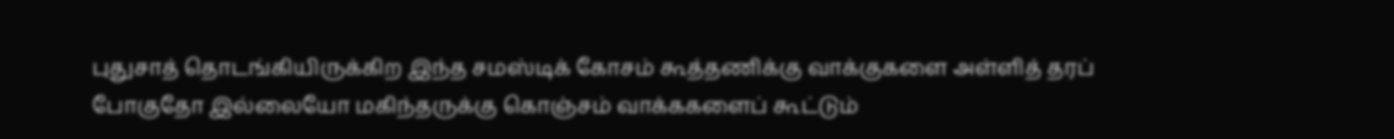புதுசாத் தொடங்கியிருக்கிற இந்த சமஸ்டிக் கோசம் கூத்தணிக்கு வாக்குகளை அள்ளித் தரப் போகுதோ இல்லையோ மகிந்தருக்கு கொஞ்சம் வாக்ககளைப் கூட்டும்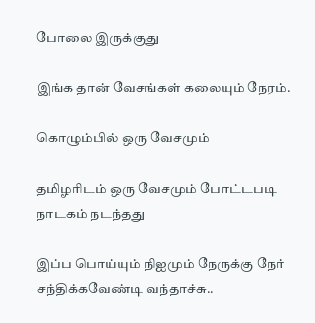போலை இருக்குது

இங்க தான் வேசங்கள் கலையும் நேரம்.

கொழும்பில் ஒரு வேசமும்

தமிழரிடம் ஒரு வேசமும் போட்டபடி நாடகம் நடந்தது

இப்ப பொய்யும் நிஐமும் நேருக்கு நேர் சந்திக்கவேண்டி வந்தாச்சு..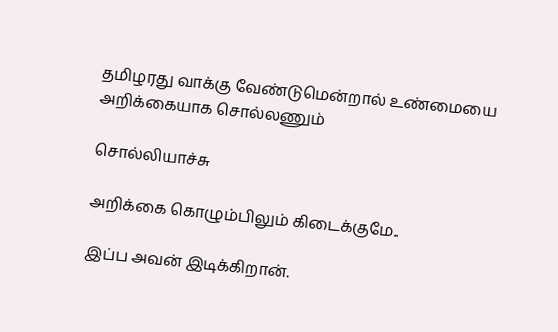தமிழரது வாக்கு வேண்டுமென்றால் உண்மையை அறிக்கையாக சொல்லணும்

சொல்லியாச்சு

அறிக்கை கொழும்பிலும் கிடைக்குமே..

இப்ப அவன் இடிக்கிறான்.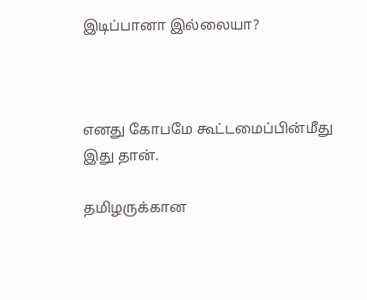இடிப்பானா இல்லையா?



எனது கோபமே கூட்டமைப்பின்மீது இது தான்.

தமிழருக்கான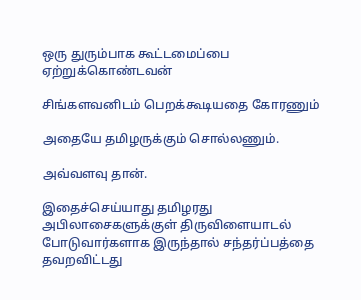ஒரு துரும்பாக கூட்டமைப்பை  ஏற்றுக்கொண்டவன்

சிங்களவனிடம் பெறக்கூடியதை கோரணும்

அதையே தமிழருக்கும் சொல்லணும்.

அவ்வளவு தான்.

இதைச்செய்யாது தமிழரது அபிலாசைகளுக்குள் திருவிளையாடல் போடுவார்களாக இருந்தால் சந்தர்ப்பத்தை தவறவிட்டது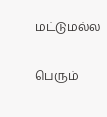மட்டுமல்ல

பெரும்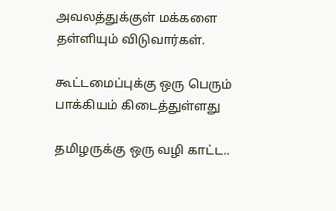அவலத்துக்குள் மக்களை தள்ளியும் விடுவார்கள்.

கூட்டமைப்புக்கு ஒரு பெரும் பாக்கியம் கிடைத்துள்ளது

தமிழருக்கு ஒரு வழி காட்ட..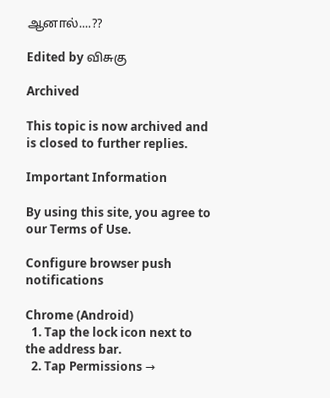ஆனால்....??

Edited by விசுகு

Archived

This topic is now archived and is closed to further replies.

Important Information

By using this site, you agree to our Terms of Use.

Configure browser push notifications

Chrome (Android)
  1. Tap the lock icon next to the address bar.
  2. Tap Permissions →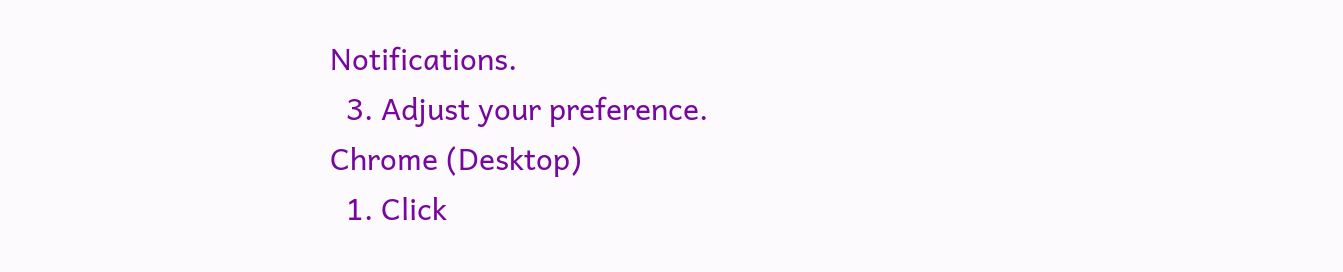Notifications.
  3. Adjust your preference.
Chrome (Desktop)
  1. Click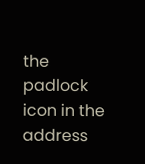the padlock icon in the address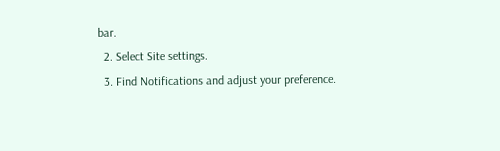bar.
  2. Select Site settings.
  3. Find Notifications and adjust your preference.